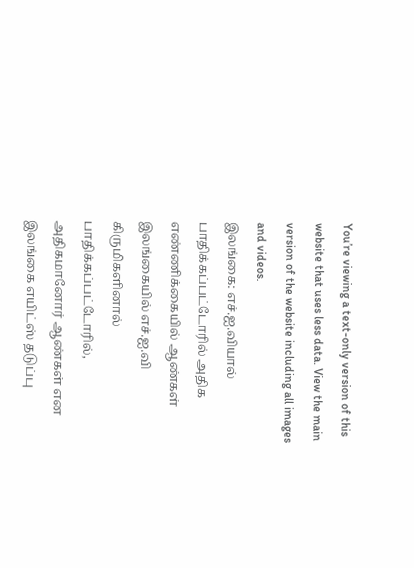You’re viewing a text-only version of this website that uses less data. View the main version of the website including all images and videos.
இலங்கை: எச்.ஐ.வியால் பாதிக்கப்பட்டோரில் அதிக எண்ணிக்கையில் ஆண்கள்
இலங்கையில் எச்.ஐ.வி கிருமிகளினால் பாதிக்கப்பட்டோரில், அதிகமானோர் ஆண்கள் என இலங்கை எயிட்ஸ் தடுப்பு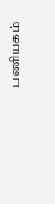பணியகம்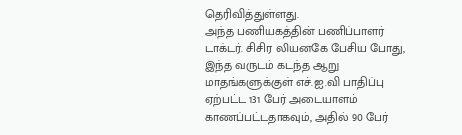தெரிவித்துள்ளது.
அந்த பணியகத்தின் பணிப்பாளர் டாக்டர். சிசிர லியனகே பேசிய போது, இந்த வருடம் கடந்த ஆறு மாதங்களுக்குள் எச்.ஐ.வி பாதிப்பு ஏற்பட்ட 131 பேர் அடையாளம் காணப்பட்டதாகவும், அதில் 90 பேர்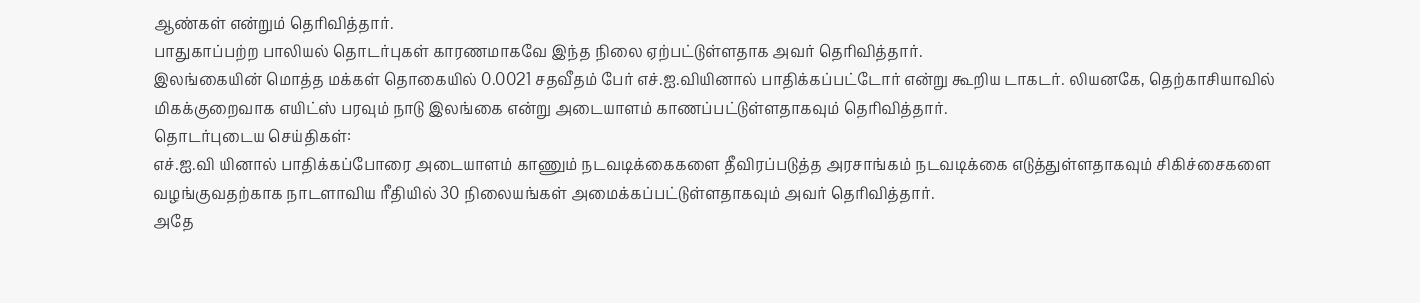ஆண்கள் என்றும் தெரிவித்தார்.
பாதுகாப்பற்ற பாலியல் தொடர்புகள் காரணமாகவே இந்த நிலை ஏற்பட்டுள்ளதாக அவர் தெரிவித்தார்.
இலங்கையின் மொத்த மக்கள் தொகையில் 0.0021 சதவீதம் பேர் எச்.ஐ.வியினால் பாதிக்கப்பட்டோர் என்று கூறிய டாகடர். லியனகே, தெற்காசியாவில் மிகக்குறைவாக எயிட்ஸ் பரவும் நாடு இலங்கை என்று அடையாளம் காணப்பட்டுள்ளதாகவும் தெரிவித்தார்.
தொடர்புடைய செய்திகள்:
எச்.ஐ.வி யினால் பாதிக்கப்போரை அடையாளம் காணும் நடவடிக்கைகளை தீவிரப்படுத்த அரசாங்கம் நடவடிக்கை எடுத்துள்ளதாகவும் சிகிச்சைகளை வழங்குவதற்காக நாடளாவிய ரீதியில் 30 நிலையங்கள் அமைக்கப்பட்டுள்ளதாகவும் அவர் தெரிவித்தார்.
அதே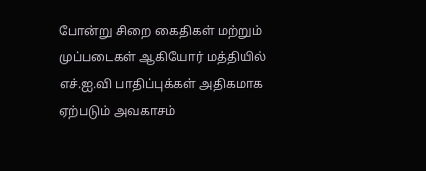போன்று சிறை கைதிகள் மற்றும் முப்படைகள் ஆகியோர் மத்தியில் எச்.ஐ.வி பாதிப்புக்கள் அதிகமாக ஏற்படும் அவகாசம்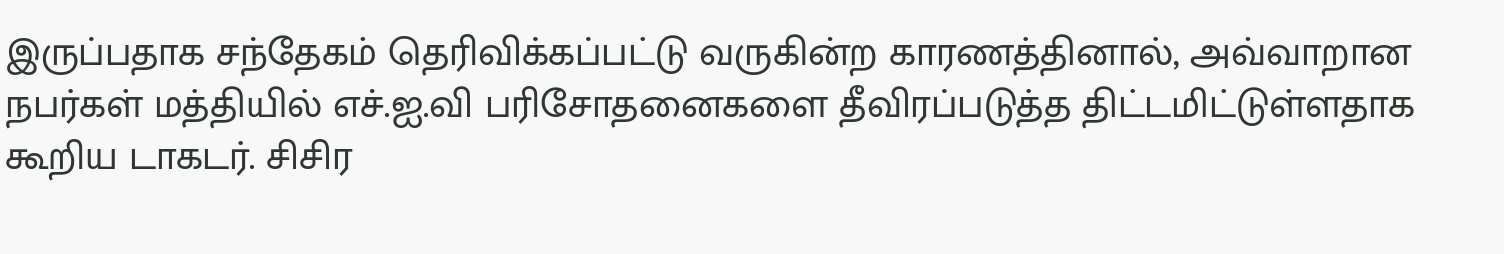இருப்பதாக சந்தேகம் தெரிவிக்கப்பட்டு வருகின்ற காரணத்தினால், அவ்வாறான நபர்கள் மத்தியில் எச்.ஐ.வி பரிசோதனைகளை தீவிரப்படுத்த திட்டமிட்டுள்ளதாக கூறிய டாகடர். சிசிர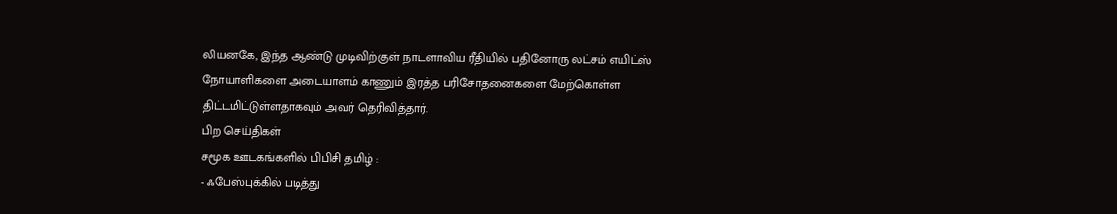லியனகே, இந்த ஆண்டு முடிவிற்குள் நாடளாவிய ரீதியில் பதினோரு லட்சம் எயிட்ஸ் நோயாளிகளை அடையாளம் காணும் இரத்த பரிசோதனைகளை மேற்கொள்ள திட்டமிட்டுள்ளதாகவும் அவர் தெரிவித்தார்.
பிற செய்திகள்
சமூக ஊடகங்களில் பிபிசி தமிழ் :
- ஃபேஸ்புக்கில் படித்து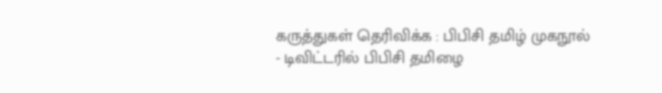கருத்துகள் தெரிவிக்க : பிபிசி தமிழ் முகநூல்
- டிவிட்டரில் பிபிசி தமிழை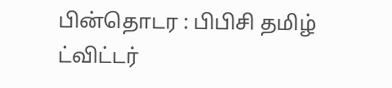பின்தொடர : பிபிசி தமிழ் ட்விட்டர்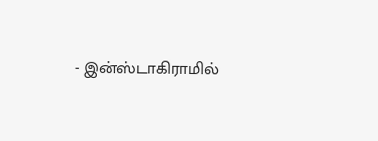- இன்ஸ்டாகிராமில்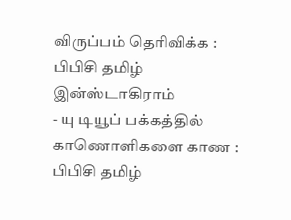விருப்பம் தெரிவிக்க : பிபிசி தமிழ் இன்ஸ்டாகிராம்
- யு டியூப் பக்கத்தில் காணொளிகளை காண : பிபிசி தமிழ்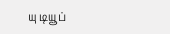யு டியூப்